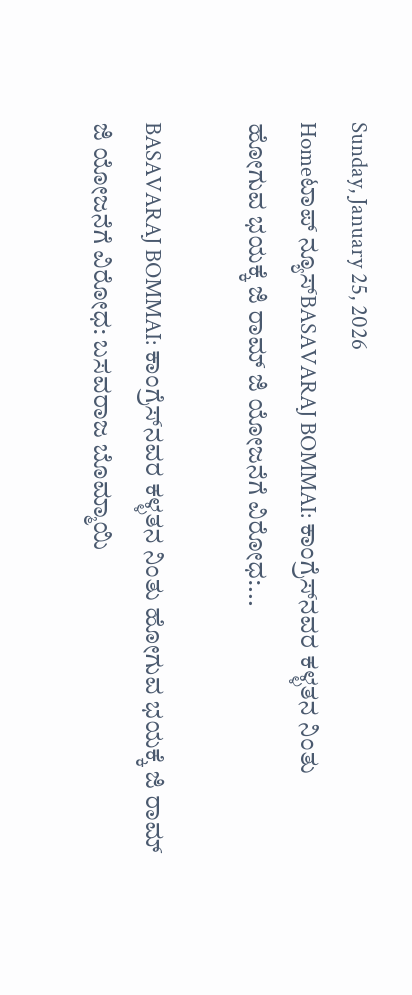Sunday, January 25, 2026
Homeಟಾಪ್ ನ್ಯೂಸ್BASAVARAJ BOMMAI: ಕಾಂಗ್ರೆಸ್‌ನವರ ಕಳ್ಳತನ ನಿಂತು ಹೋಗುವ ಭಯಕ್ಕೆ ಜಿ ರಾಮ್ ಜಿ ಯೋಜನೆಗೆ ವಿರೋಧ:...

BASAVARAJ BOMMAI: ಕಾಂಗ್ರೆಸ್‌ನವರ ಕಳ್ಳತನ ನಿಂತು ಹೋಗುವ ಭಯಕ್ಕೆ ಜಿ ರಾಮ್ ಜಿ ಯೋಜನೆಗೆ ವಿರೋಧ: ಬಸವರಾಜ ಬೊಮ್ಮಾಯಿ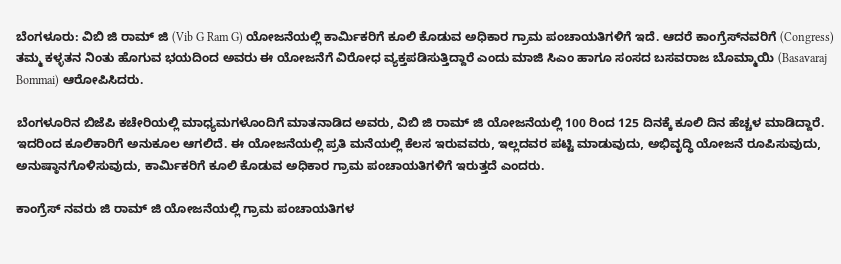ಬೆಂಗಳೂರು: ವಿಬಿ ಜಿ ರಾಮ್ ಜಿ (Vib G Ram G) ಯೋಜನೆಯಲ್ಲಿ ಕಾರ್ಮಿಕರಿಗೆ ಕೂಲಿ ಕೊಡುವ ಅಧಿಕಾರ ಗ್ರಾಮ ಪಂಚಾಯತಿಗಳಿಗೆ ಇದೆ. ಆದರೆ ಕಾಂಗ್ರೆಸ್‌ನವರಿಗೆ (Congress) ತಮ್ಮ ಕಳ್ಳತನ ನಿಂತು ಹೊಗುವ ಭಯದಿಂದ ಅವರು ಈ ಯೋಜನೆಗೆ ವಿರೋಧ ವ್ಯಕ್ತಪಡಿಸುತ್ತಿದ್ದಾರೆ ಎಂದು ಮಾಜಿ ಸಿಎಂ ಹಾಗೂ ಸಂಸದ ಬಸವರಾಜ ಬೊಮ್ಮಾಯಿ (Basavaraj Bommai) ಆರೋಪಿಸಿದರು.

ಬೆಂಗಳೂರಿನ ಬಿಜೆಪಿ ಕಚೇರಿಯಲ್ಲಿ ಮಾಧ್ಯಮಗಳೊಂದಿಗೆ ಮಾತನಾಡಿದ ಅವರು, ವಿಬಿ ಜಿ ರಾಮ್ ಜಿ ಯೋಜನೆಯಲ್ಲಿ 100 ರಿಂದ 125 ದಿನಕ್ಕೆ ಕೂಲಿ ದಿನ ಹೆಚ್ಚಳ ಮಾಡಿದ್ದಾರೆ. ಇದರಿಂದ ಕೂಲಿಕಾರಿಗೆ ಅನುಕೂಲ ಆಗಲಿದೆ. ಈ ಯೋಜನೆಯಲ್ಲಿ ಪ್ರತಿ ಮನೆಯಲ್ಲಿ ಕೆಲಸ ಇರುವವರು, ಇಲ್ಲದವರ ಪಟ್ಟಿ ಮಾಡುವುದು, ಅಭಿವೃದ್ಧಿ ಯೋಜನೆ ರೂಪಿಸುವುದು, ಅನುಷ್ಠಾನಗೊಳಿಸುವುದು, ಕಾರ್ಮಿಕರಿಗೆ ಕೂಲಿ ಕೊಡುವ ಅಧಿಕಾರ ಗ್ರಾಮ ಪಂಚಾಯತಿಗಳಿಗೆ ಇರುತ್ತದೆ ಎಂದರು.

ಕಾಂಗ್ರೆಸ್ ನವರು ಜಿ ರಾಮ್ ಜಿ ಯೋಜನೆಯಲ್ಲಿ ಗ್ರಾಮ ಪಂಚಾಯತಿಗಳ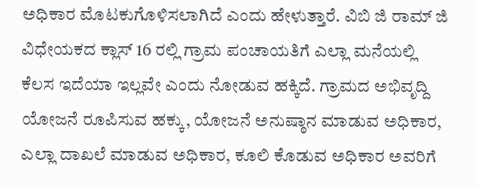ಅಧಿಕಾರ ಮೊಟಕುಗೊಳಿಸಲಾಗಿದೆ ಎಂದು ಹೇಳುತ್ತಾರೆ. ವಿಬಿ ಜಿ ರಾಮ್ ಜಿ ವಿಧೇಯಕದ ಕ್ಲಾಸ್ 16 ರಲ್ಲಿ ಗ್ರಾಮ ಪಂಚಾಯತಿಗೆ ಎಲ್ಲಾ ಮನೆಯಲ್ಲಿ ಕೆಲಸ ಇದೆಯಾ ಇಲ್ಲವೇ ಎಂದು ನೋಡುವ ಹಕ್ಕಿದೆ‌. ಗ್ರಾಮದ ಅಭಿವೃದ್ದಿ ಯೋಜನೆ ರೂಪಿಸುವ ಹಕ್ಕು, ಯೋಜನೆ ಅನುಷ್ಠಾನ ಮಾಡುವ ಅಧಿಕಾರ, ಎಲ್ಲಾ ದಾಖಲೆ ಮಾಡುವ ಅಧಿಕಾರ, ಕೂಲಿ ಕೊಡುವ ಅಧಿಕಾರ ಅವರಿಗೆ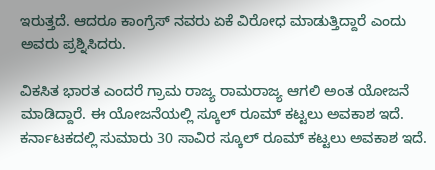ಇರುತ್ತದೆ. ಆದರೂ ಕಾಂಗ್ರೆಸ್ ನವರು ಏಕೆ ವಿರೋಧ ಮಾಡುತ್ತಿದ್ದಾರೆ ಎಂದು ಅವರು ಪ್ರಶ್ನಿಸಿದರು.

ವಿಕಸಿತ ಭಾರತ ಎಂದರೆ ಗ್ರಾಮ ರಾಜ್ಯ ರಾಮರಾಜ್ಯ ಆಗಲಿ ಅಂತ ಯೋಜನೆ ಮಾಡಿದ್ದಾರೆ‌. ಈ ಯೋಜನೆಯಲ್ಲಿ ಸ್ಕೂಲ್ ರೂಮ್ ಕಟ್ಟಲು ಅವಕಾಶ ಇದೆ. ಕರ್ನಾಟಕದಲ್ಲಿ ಸುಮಾರು 30 ಸಾವಿರ ಸ್ಕೂಲ್ ರೂಮ್ ಕಟ್ಟಲು ಅವಕಾಶ ಇದೆ.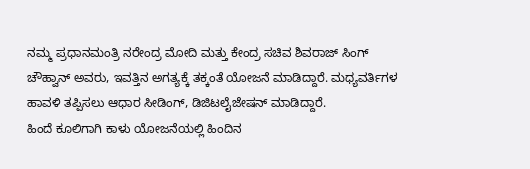ನಮ್ಮ ಪ್ರಧಾನಮಂತ್ರಿ ನರೇಂದ್ರ ಮೋದಿ ಮತ್ತು ಕೇಂದ್ರ ಸಚಿವ ಶಿವರಾಜ್ ಸಿಂಗ್ ಚೌಹ್ವಾನ್ ಅವರು, ಇವತ್ತಿನ ಅಗತ್ಯಕ್ಕೆ ತಕ್ಕಂತೆ ಯೋಜನೆ ಮಾಡಿದ್ದಾರೆ. ಮಧ್ಯವರ್ತಿಗಳ ಹಾವಳಿ ತಪ್ಪಿಸಲು ಆಧಾರ ಸೀಡಿಂಗ್, ಡಿಜಿಟಲೈಜೇಷನ್ ಮಾಡಿದ್ದಾರೆ.
ಹಿಂದೆ ಕೂಲಿಗಾಗಿ ಕಾಳು ಯೋಜನೆಯಲ್ಲಿ ಹಿಂದಿನ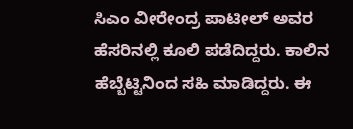ಸಿಎಂ ವೀರೇಂದ್ರ ಪಾಟೀಲ್ ಅವರ ಹೆಸರಿನಲ್ಲಿ ಕೂಲಿ ಪಡೆದಿದ್ದರು. ಕಾಲಿನ ಹೆಬ್ಬೆಟ್ಟಿನಿಂದ ಸಹಿ ಮಾಡಿದ್ದರು. ಈ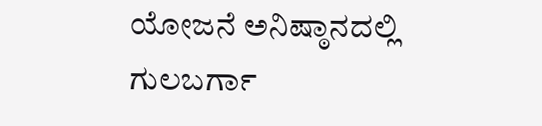ಯೋಜನೆ ಅನಿಷ್ಠಾನದಲ್ಲಿ ಗುಲಬರ್ಗಾ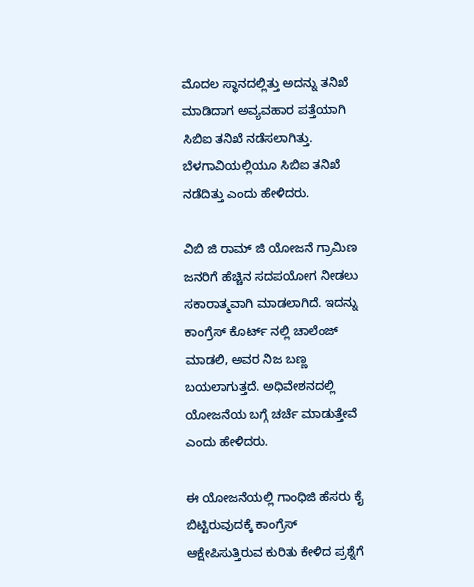ಮೊದಲ ಸ್ಥಾನದಲ್ಲಿತ್ತು ಅದನ್ನು ತನಿಖೆ ಮಾಡಿದಾಗ ಅವ್ಯವಹಾರ ಪತ್ತೆಯಾಗಿ ಸಿಬಿಐ ತನಿಖೆ ನಡೆಸಲಾಗಿತ್ತು. ಬೆಳಗಾವಿಯಲ್ಲಿಯೂ ಸಿಬಿಐ ತನಿಖೆ ನಡೆದಿತ್ತು ಎಂದು ಹೇಳಿದರು.

ವಿಬಿ ಜಿ ರಾಮ್ ಜಿ ಯೋಜನೆ ಗ್ರಾಮಿಣ ಜನರಿಗೆ ಹೆಚ್ಚಿನ ಸದಪಯೋಗ ನೀಡಲು ಸಕಾರಾತ್ಮವಾಗಿ ಮಾಡಲಾಗಿದೆ. ಇದನ್ನು ಕಾಂಗ್ರೆಸ್ ಕೊರ್ಟ್ ನಲ್ಲಿ ಚಾಲೆಂಜ್ ಮಾಡಲಿ, ಅವರ ನಿಜ ಬಣ್ಣ ಬಯಲಾಗುತ್ತದೆ. ಅಧಿವೇಶನದಲ್ಲಿ ಯೋಜನೆಯ ಬಗ್ಗೆ ಚರ್ಚೆ ಮಾಡುತ್ತೇವೆ ಎಂದು ಹೇಳಿದರು.

ಈ ಯೋಜ‌ನೆಯಲ್ಲಿ ಗಾಂಧಿಜಿ ಹೆಸರು ಕೈ ಬಿಟ್ಟಿರುವುದಕ್ಕೆ ಕಾಂಗ್ರೆಸ್ ಆಕ್ಷೇಪಿಸುತ್ತಿರುವ ಕುರಿತು ಕೇಳಿದ ಪ್ರಶ್ನೆಗೆ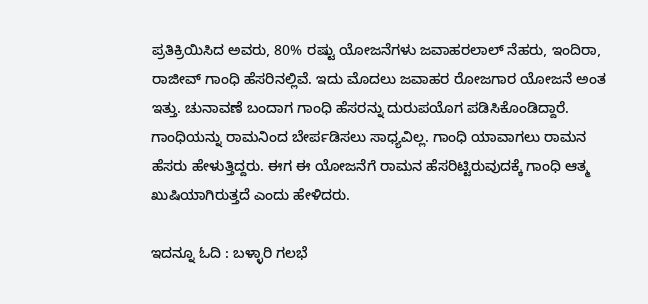ಪ್ರತಿಕ್ರಿಯಿಸಿದ ಅವರು, 80% ರಷ್ಟು ಯೋಜನೆಗಳು ಜವಾಹರಲಾಲ್ ನೆಹರು, ಇಂದಿರಾ, ರಾಜೀವ್ ಗಾಂಧಿ ಹೆಸರಿನಲ್ಲಿವೆ. ಇದು ಮೊದಲು ಜವಾಹರ ರೋಜಗಾರ ಯೋಜನೆ ಅಂತ ಇತ್ತು. ಚುನಾವಣೆ ಬಂದಾಗ ಗಾಂಧಿ ಹೆಸರನ್ನು ದುರುಪಯೊಗ ಪಡಿಸಿಕೊಂಡಿದ್ದಾರೆ. ಗಾಂಧಿಯನ್ನು ರಾಮನಿಂದ ಬೇರ್ಪಡಿಸಲು ಸಾಧ್ಯವಿಲ್ಲ. ಗಾಂಧಿ ಯಾವಾಗಲು ರಾಮನ ಹೆಸರು ಹೇಳುತ್ತಿದ್ದರು. ಈಗ ಈ ಯೋಜನೆಗೆ ರಾಮನ ಹೆಸರಿಟ್ಟಿರುವುದಕ್ಕೆ ಗಾಂಧಿ ಆತ್ಮ ಖುಷಿಯಾಗಿರುತ್ತದೆ ಎಂದು ಹೇಳಿದರು.

ಇದನ್ನೂ ಓದಿ : ಬಳ್ಳಾರಿ ಗಲಭೆ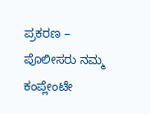ಪ್ರಕರಣ – ಪೊಲೀಸರು ನಮ್ಮ ಕಂಪ್ಲೇಂಟೇ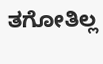ತಗೋತಿಲ್ಲ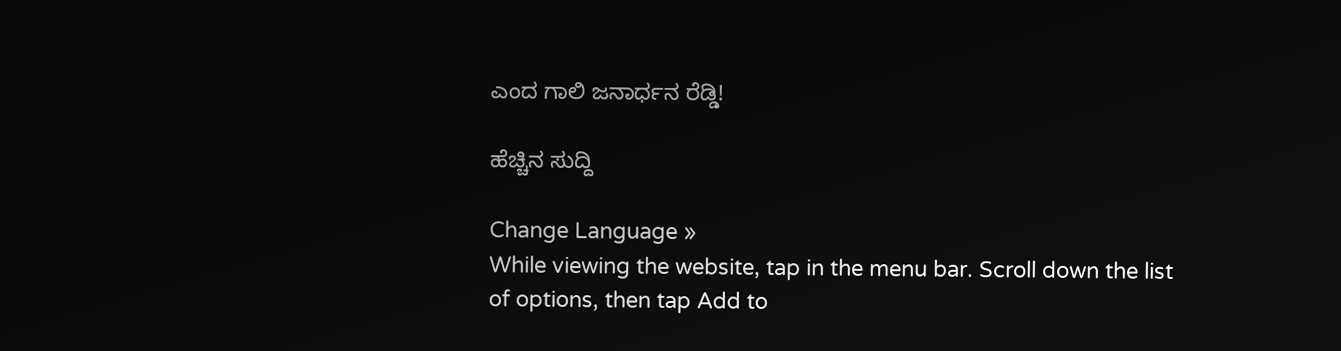ಎಂದ ಗಾಲಿ ಜನಾರ್ಧನ ರೆಡ್ಡಿ!

ಹೆಚ್ಚಿನ ಸುದ್ದಿ

Change Language »
While viewing the website, tap in the menu bar. Scroll down the list of options, then tap Add to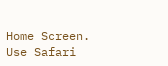Home Screen.
Use Safari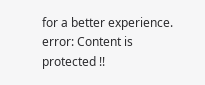for a better experience.
error: Content is protected !!